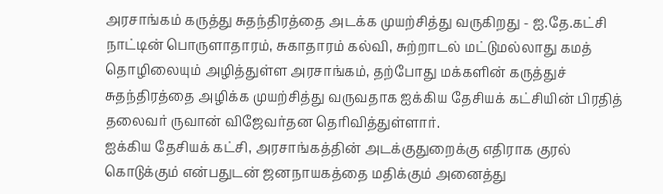அரசாங்கம் கருத்து சுதந்திரத்தை அடக்க முயற்சித்து வருகிறது - ஐ.தே.கட்சி
நாட்டின் பொருளாதாரம், சுகாதாரம் கல்வி, சுற்றாடல் மட்டுமல்லாது கமத் தொழிலையும் அழித்துள்ள அரசாங்கம், தற்போது மக்களின் கருத்துச் சுதந்திரத்தை அழிக்க முயற்சித்து வருவதாக ஐக்கிய தேசியக் கட்சியின் பிரதித் தலைவர் ருவான் விஜேவர்தன தெரிவித்துள்ளார்.
ஐக்கிய தேசியக் கட்சி, அரசாங்கத்தின் அடக்குதுறைக்கு எதிராக குரல் கொடுக்கும் என்பதுடன் ஜனநாயகத்தை மதிக்கும் அனைத்து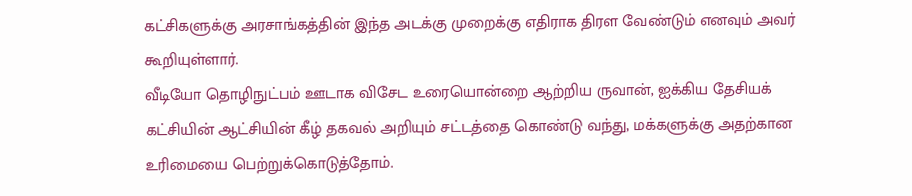கட்சிகளுக்கு அரசாங்கத்தின் இந்த அடக்கு முறைக்கு எதிராக திரள வேண்டும் எனவும் அவர் கூறியுள்ளார்.
வீடியோ தொழிநுட்பம் ஊடாக விசேட உரையொன்றை ஆற்றிய ருவான், ஐக்கிய தேசியக் கட்சியின் ஆட்சியின் கீழ் தகவல் அறியும் சட்டத்தை கொண்டு வந்து, மக்களுக்கு அதற்கான உரிமையை பெற்றுக்கொடுத்தோம்.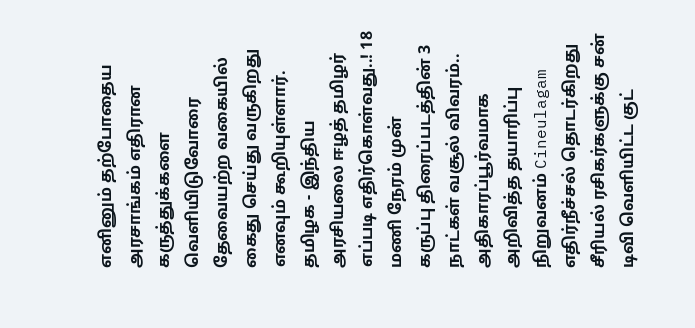எனினும் தற்போதைய அரசாங்கம் எதிரான கருத்துக்களை வெளியிடுவோரை தேவையற்ற வகையில் கைது செய்து வருகிறது எனவும் கூறியுள்ளார்.
தமிழக - இந்திய அரசியலை ஈழத் தமிழர் எப்படி எதிர்கொள்வது..! 18 மணி நேரம் முன்
கருப்பு திரைப்படத்தின் 3 நாட்கள் வசூல் விவரம்.. அதிகாரப்பூர்வமாக அறிவித்த தயாரிப்பு நிறுவனம் Cineulagam
எதிர்நீச்சல் தொடர்கிறது சீரியல் ரசிகர்களுக்கு சன் டிவி வெளியிட்ட குட்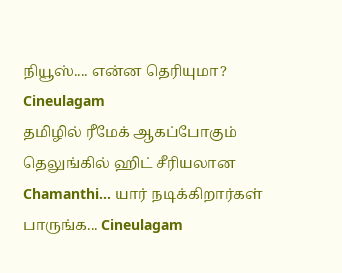நியூஸ்.... என்ன தெரியுமா? Cineulagam
தமிழில் ரீமேக் ஆகப்போகும் தெலுங்கில் ஹிட் சீரியலான Chamanthi... யார் நடிக்கிறார்கள் பாருங்க... Cineulagam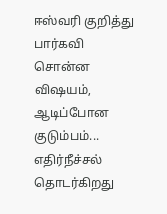ஈஸ்வரி குறித்து பார்கவி சொன்ன விஷயம், ஆடிப்போன குடும்பம்... எதிர்நீச்சல் தொடர்கிறது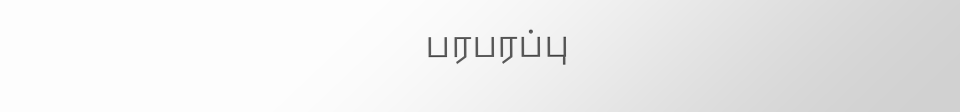பரபரப்பு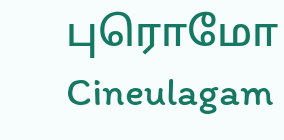புரொமோ Cineulagam